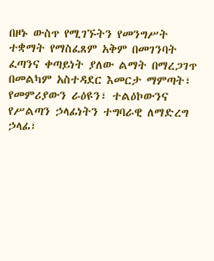በዞኑ ውስጥ የሚገኙትን የመንግሥት ተቋማት የማስፈጸም አቅም በመገንባት ፈጣንና ቀጣይነት ያለው ልማት በማረጋገጥ በመልካም አስተዳደር እመርታ ማምጣት፣
የመምሪያውን ራዕዩን፣ ተልዕኮውንና የሥልጣን ኃላፊነትን ተግባራዊ ለማድረግ ኃላፊ፣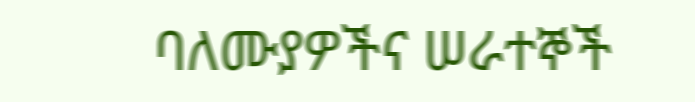ባለሙያዎችና ሠራተኞች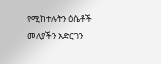የሚከተሉትን ዕሴቶች መለያችን አድርገን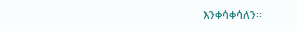እንቀሳቀሳለን፡፡